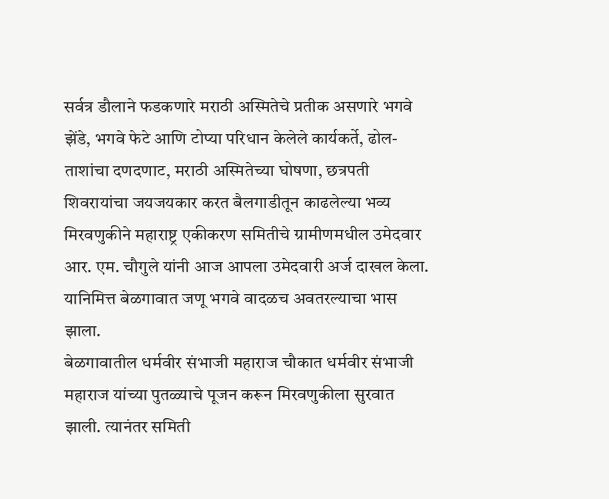सर्वत्र डौलाने फडकणारे मराठी अस्मितेचे प्रतीक असणारे भगवे झेंडे, भगवे फेटे आणि टोप्या परिधान केलेले कार्यकर्ते, ढोल-ताशांचा दणदणाट, मराठी अस्मितेच्या घोषणा, छत्रपती शिवरायांचा जयजयकार करत बैलगाडीतून काढलेल्या भव्य मिरवणुकीने महाराष्ट्र एकीकरण समितीचे ग्रामीणमधील उमेदवार आर. एम. चौगुले यांनी आज आपला उमेदवारी अर्ज दाखल केला. यानिमित्त बेळगावात जणू भगवे वादळच अवतरल्याचा भास झाला.
बेळगावातील धर्मवीर संभाजी महाराज चौकात धर्मवीर संभाजी महाराज यांच्या पुतळ्याचे पूजन करून मिरवणुकीला सुरवात झाली. त्यानंतर समिती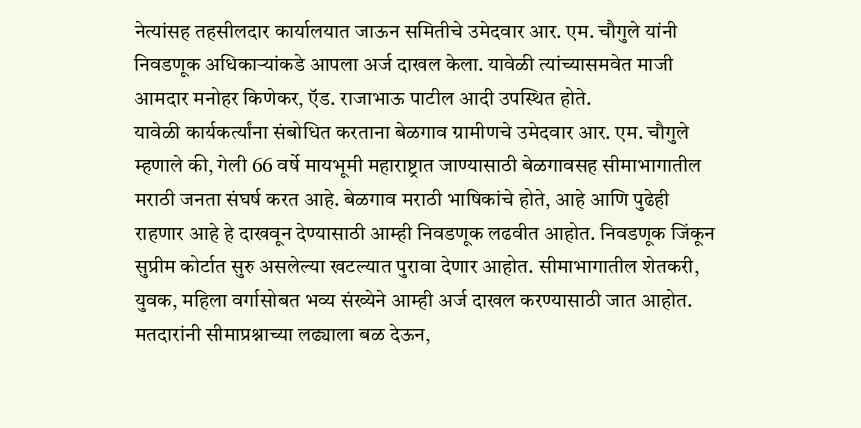नेत्यांसह तहसीलदार कार्यालयात जाऊन समितीचे उमेदवार आर. एम. चौगुले यांनी निवडणूक अधिकाऱ्यांकडे आपला अर्ज दाखल केला. यावेळी त्यांच्यासमवेत माजी आमदार मनोहर किणेकर, ऍड. राजाभाऊ पाटील आदी उपस्थित होते.
यावेळी कार्यकर्त्यांना संबोधित करताना बेळगाव ग्रामीणचे उमेदवार आर. एम. चौगुले म्हणाले की, गेली 66 वर्षे मायभूमी महाराष्ट्रात जाण्यासाठी बेळगावसह सीमाभागातील मराठी जनता संघर्ष करत आहे. बेळगाव मराठी भाषिकांचे होते, आहे आणि पुढेही राहणार आहे हे दाखवून देण्यासाठी आम्ही निवडणूक लढवीत आहोत. निवडणूक जिंकून सुप्रीम कोर्टात सुरु असलेल्या खटल्यात पुरावा देणार आहोत. सीमाभागातील शेतकरी, युवक, महिला वर्गासोबत भव्य संख्येने आम्ही अर्ज दाखल करण्यासाठी जात आहोत. मतदारांनी सीमाप्रश्नाच्या लढ्याला बळ देऊन,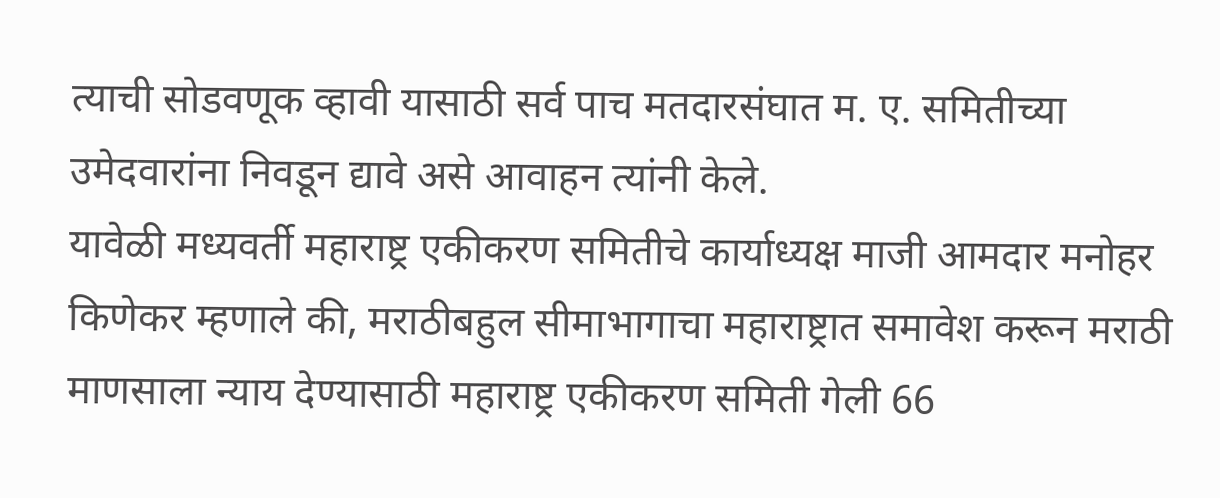त्याची सोडवणूक व्हावी यासाठी सर्व पाच मतदारसंघात म. ए. समितीच्या उमेदवारांना निवडून द्यावे असे आवाहन त्यांनी केले.
यावेळी मध्यवर्ती महाराष्ट्र एकीकरण समितीचे कार्याध्यक्ष माजी आमदार मनोहर किणेकर म्हणाले की, मराठीबहुल सीमाभागाचा महाराष्ट्रात समावेश करून मराठी माणसाला न्याय देण्यासाठी महाराष्ट्र एकीकरण समिती गेली 66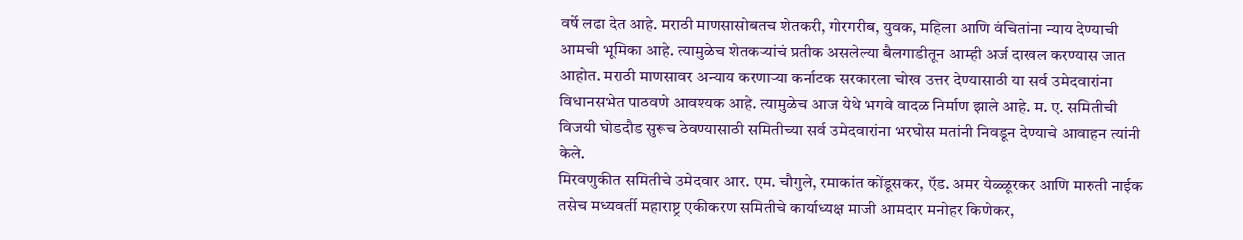वर्षे लढा देत आहे. मराठी माणसासोबतच शेतकरी, गोरगरीब, युवक, महिला आणि वंचितांना न्याय देण्याची आमची भूमिका आहे. त्यामुळेच शेतकऱ्यांचं प्रतीक असलेल्या बैलगाडीतून आम्ही अर्ज दाखल करण्यास जात आहोत. मराठी माणसावर अन्याय करणाऱ्या कर्नाटक सरकारला चोख उत्तर देण्यासाठी या सर्व उमेदवारांना विधानसभेत पाठवणे आवश्यक आहे. त्यामुळेच आज येथे भगवे वादळ निर्माण झाले आहे. म. ए. समितीची विजयी घोडदौड सुरूच ठेवण्यासाठी समितीच्या सर्व उमेदवारांना भरघोस मतांनी निवडून देण्याचे आवाहन त्यांनी केले.
मिरवणुकीत समितीचे उमेदवार आर. एम. चौगुले, रमाकांत कोंडूसकर, ऍड. अमर येळ्ळूरकर आणि मारुती नाईक तसेच मध्यवर्ती महाराष्ट्र एकीकरण समितीचे कार्याध्यक्ष माजी आमदार मनोहर किणेकर,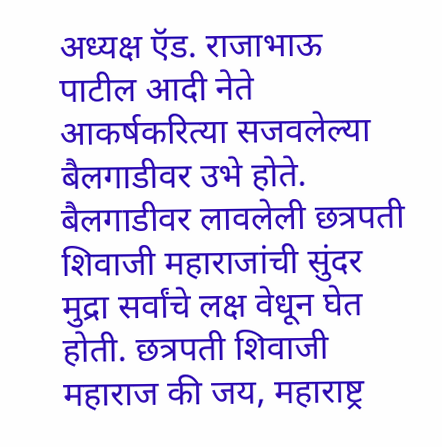अध्यक्ष ऍड. राजाभाऊ पाटील आदी नेते आकर्षकरित्या सजवलेल्या बैलगाडीवर उभे होते. बैलगाडीवर लावलेली छत्रपती शिवाजी महाराजांची सुंदर मुद्रा सर्वांचे लक्ष वेधून घेत होती. छत्रपती शिवाजी महाराज की जय, महाराष्ट्र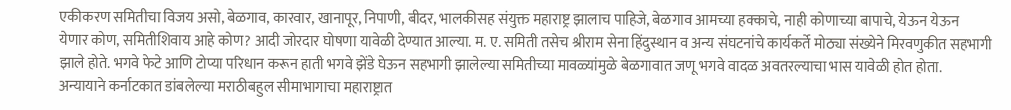एकीकरण समितीचा विजय असो, बेळगाव, कारवार, खानापूर, निपाणी, बीदर, भालकीसह संयुक्त महाराष्ट्र झालाच पाहिजे, बेळगाव आमच्या हक्काचे, नाही कोणाच्या बापाचे, येऊन येऊन येणार कोण, समितीशिवाय आहे कोण? आदी जोरदार घोषणा यावेळी देण्यात आल्या. म. ए. समिती तसेच श्रीराम सेना हिंदुस्थान व अन्य संघटनांचे कार्यकर्ते मोठ्या संख्येने मिरवणुकीत सहभागी झाले होते. भगवे फेटे आणि टोप्या परिधान करून हाती भगवे झेंडे घेऊन सहभागी झालेल्या समितीच्या मावळ्यांमुळे बेळगावात जणू भगवे वादळ अवतरल्याचा भास यावेळी होत होता.
अन्यायाने कर्नाटकात डांबलेल्या मराठीबहुल सीमाभागाचा महाराष्ट्रात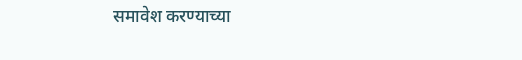समावेश करण्याच्या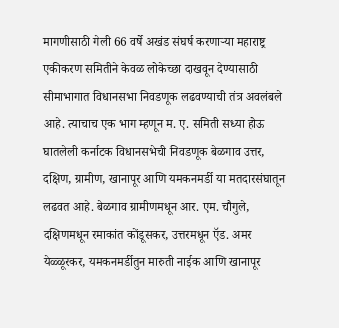मागणीसाठी गेली 66 वर्षे अखंड संघर्ष करणाऱ्या महाराष्ट्र एकीकरण समितीने केवळ लोकेच्छा दाखवून देण्यासाठी सीमाभागात विधानसभा निवडणूक लढवण्याची तंत्र अवलंबले आहे. त्याचाच एक भाग म्हणून म. ए. समिती सध्या होऊ घातलेली कर्नाटक विधानसभेची निवडणूक बेळगाव उत्तर, दक्षिण, ग्रामीण, खानापूर आणि यमकनमर्डी या मतदारसंघातून लढवत आहे. बेळगाव ग्रामीणमधून आर. एम. चौगुले, दक्षिणमधून रमाकांत कोंडूसकर, उत्तरमधून ऍड. अमर येळ्ळूरकर, यमकनमर्डीतुन मारुती नाईक आणि खानापूर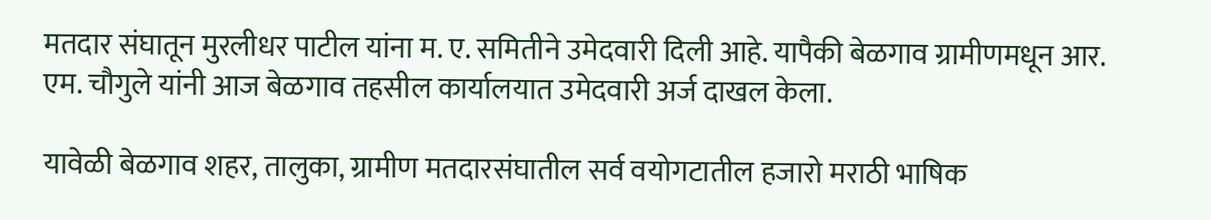मतदार संघातून मुरलीधर पाटील यांना म. ए. समितीने उमेदवारी दिली आहे. यापैकी बेळगाव ग्रामीणमधून आर. एम. चौगुले यांनी आज बेळगाव तहसील कार्यालयात उमेदवारी अर्ज दाखल केला.

यावेळी बेळगाव शहर, तालुका, ग्रामीण मतदारसंघातील सर्व वयोगटातील हजारो मराठी भाषिक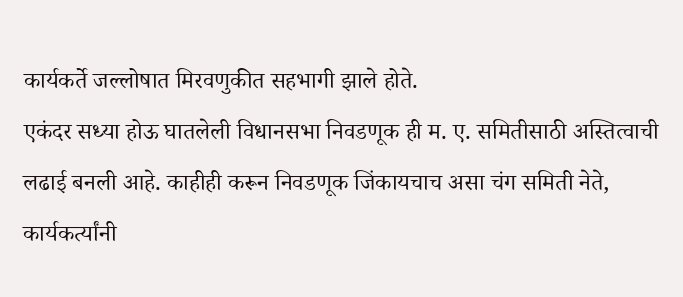कार्यकर्ते जल्लोषात मिरवणुकीत सहभागी झाले होते.
एकंदर सध्या होऊ घातलेली विधानसभा निवडणूक ही म. ए. समितीसाठी अस्तित्वाची लढाई बनली आहे. काहीही करून निवडणूक जिंकायचाच असा चंग समिती नेते, कार्यकर्त्यांनी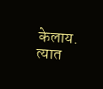केलाय. त्यात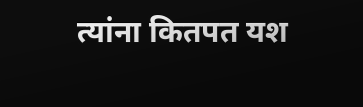त्यांना कितपत यश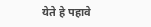येते हे पहावे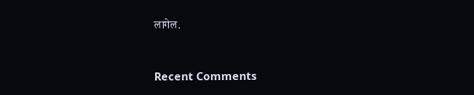लागेल.


Recent Comments